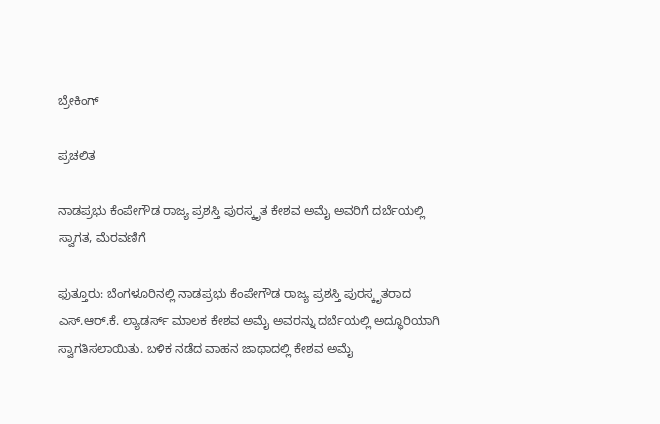ಬ್ರೇಕಿಂಗ್

ಪ್ರಚಲಿತ

ನಾಡಪ್ರಭು ಕೆಂಪೇಗೌಡ ರಾಜ್ಯ ಪ್ರಶಸ್ತಿ ಪುರಸ್ಕೃತ ಕೇಶವ ಅಮೈ ಅವರಿಗೆ ದರ್ಬೆಯಲ್ಲಿ ಸ್ವಾಗತ, ಮೆರವಣಿಗೆ

ಫುತ್ತೂರು: ಬೆಂಗಳೂರಿನಲ್ಲಿ ನಾಡಪ್ರಭು ಕೆಂಪೇಗೌಡ ರಾಜ್ಯ ಪ್ರಶಸ್ತಿ ಪುರಸ್ಕೃತರಾದ ಎಸ್.ಆರ್.ಕೆ. ಲ್ಯಾಡರ್ಸ್ ಮಾಲಕ ಕೇಶವ ಅಮೈ ಅವರನ್ನು ದರ್ಬೆಯಲ್ಲಿ ಅದ್ಧೂರಿಯಾಗಿ ಸ್ವಾಗತಿಸಲಾಯಿತು. ಬಳಿಕ ನಡೆದ ವಾಹನ ಜಾಥಾದಲ್ಲಿ ಕೇಶವ ಅಮೈ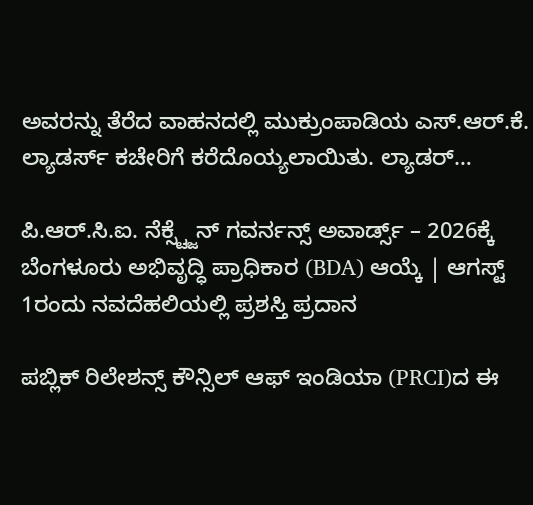ಅವರನ್ನು ತೆರೆದ ವಾಹನದಲ್ಲಿ ಮುಕ್ರುಂಪಾಡಿಯ ಎಸ್.ಆರ್.ಕೆ. ಲ್ಯಾಡರ್ಸ್ ಕಚೇರಿಗೆ ಕರೆದೊಯ್ಯಲಾಯಿತು. ಲ್ಯಾಡರ್…

ಪಿ.ಆರ್.ಸಿ.ಐ. ನೆಕ್ಸ್ಟ್ಜೆನ್ ಗವರ್ನನ್ಸ್ ಅವಾರ್ಡ್ಸ್ – 2026ಕ್ಕೆ ಬೆಂಗಳೂರು ಅಭಿವೃದ್ಧಿ ಪ್ರಾಧಿಕಾರ (BDA) ಆಯ್ಕೆ | ಆಗಸ್ಟ್ 1ರಂದು ನವದೆಹಲಿಯಲ್ಲಿ ಪ್ರಶಸ್ತಿ ಪ್ರದಾನ

ಪಬ್ಲಿಕ್ ರಿಲೇಶನ್ಸ್ ಕೌನ್ಸಿಲ್ ಆಫ್ ಇಂಡಿಯಾ (PRCI)ದ ಈ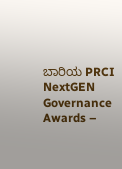ಬಾರಿಯ PRCI NextGEN Governance Awards –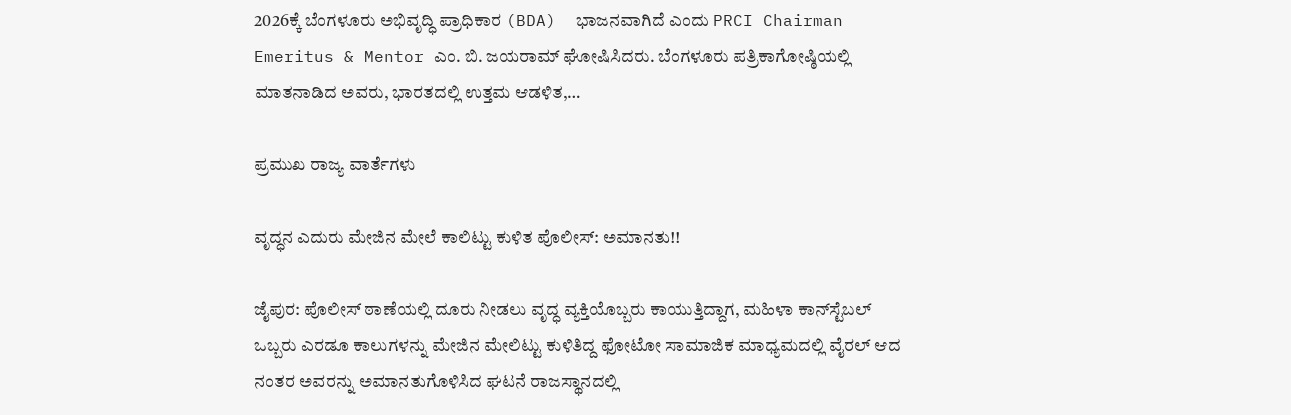2026ಕ್ಕೆ ಬೆಂಗಳೂರು ಅಭಿವೃದ್ಧಿ ಪ್ರಾಧಿಕಾರ (BDA)  ಭಾಜನವಾಗಿದೆ ಎಂದು PRCI Chairman Emeritus & Mentor ಎಂ. ಬಿ. ಜಯರಾಮ್ ಘೋಷಿಸಿದರು. ಬೆಂಗಳೂರು ಪತ್ರಿಕಾಗೋಷ್ಠಿಯಲ್ಲಿ ಮಾತನಾಡಿದ ಅವರು, ಭಾರತದಲ್ಲಿ ಉತ್ತಮ ಆಡಳಿತ,…

ಪ್ರಮುಖ ರಾಜ್ಯ ವಾರ್ತೆಗಳು

ವೃದ್ಧನ ಎದುರು ಮೇಜಿನ ಮೇಲೆ ಕಾಲಿಟ್ಟು ಕುಳಿತ ಪೊಲೀಸ್: ಅಮಾನತು!!

ಜೈಪುರ: ಪೊಲೀಸ್ ಠಾಣೆಯಲ್ಲಿ ದೂರು ನೀಡಲು ವೃದ್ಧ ವ್ಯಕ್ತಿಯೊಬ್ಬರು ಕಾಯುತ್ತಿದ್ದಾಗ, ಮಹಿಳಾ ಕಾನ್‌ಸ್ಟೆಬಲ್ ಒಬ್ಬರು ಎರಡೂ ಕಾಲುಗಳನ್ನು ಮೇಜಿನ ಮೇಲಿಟ್ಟು ಕುಳಿತಿದ್ದ ಫೋಟೋ ಸಾಮಾಜಿಕ ಮಾಧ್ಯಮದಲ್ಲಿ ವೈರಲ್ ಆದ ನಂತರ ಅವರನ್ನು ಅಮಾನತುಗೊಳಿಸಿದ ಘಟನೆ ರಾಜಸ್ಥಾನದಲ್ಲಿ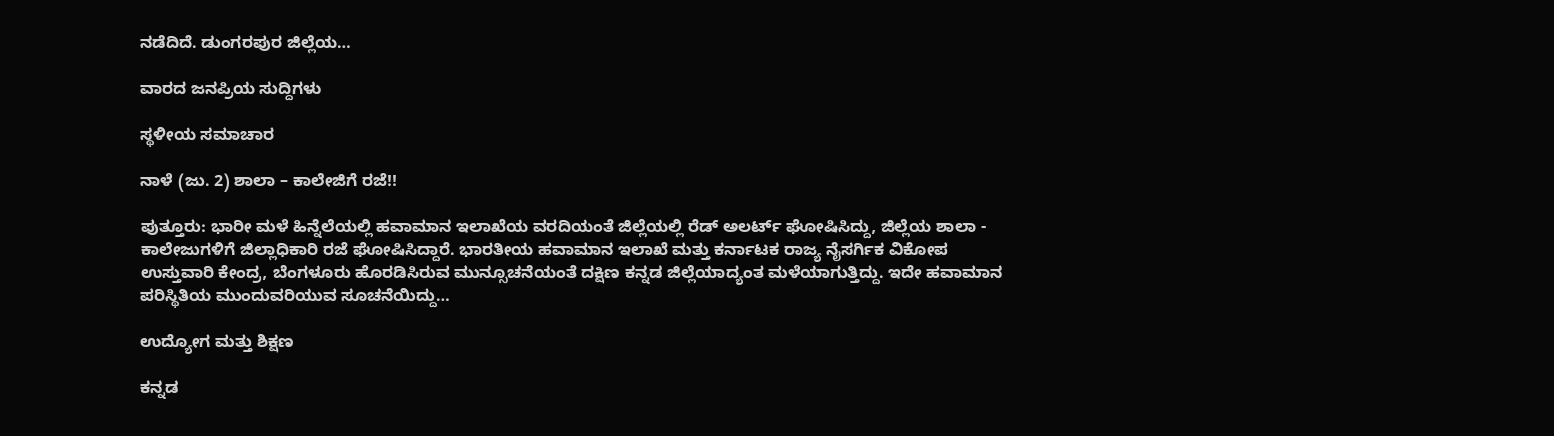ನಡೆದಿದೆ. ಡುಂಗರಪುರ ಜಿಲ್ಲೆಯ…

ವಾರದ ಜನಪ್ರಿಯ ಸುದ್ದಿಗಳು

ಸ್ಥಳೀಯ ಸಮಾಚಾರ

ನಾಳೆ (ಜು. 2) ಶಾಲಾ – ಕಾಲೇಜಿಗೆ ರಜೆ!!

ಪುತ್ತೂರು: ಭಾರೀ ಮಳೆ ಹಿನ್ನೆಲೆಯಲ್ಲಿ ಹವಾಮಾನ ಇಲಾಖೆಯ ವರದಿಯಂತೆ ಜಿಲ್ಲೆಯಲ್ಲಿ ರೆಡ್ ಅಲರ್ಟ್ ಘೋಷಿಸಿದ್ದು, ಜಿಲ್ಲೆಯ ಶಾಲಾ - ಕಾಲೇಜುಗಳಿಗೆ ಜಿಲ್ಲಾಧಿಕಾರಿ ರಜೆ ಘೋಷಿಸಿದ್ದಾರೆ. ಭಾರತೀಯ ಹವಾಮಾನ ಇಲಾಖೆ ಮತ್ತು ಕರ್ನಾಟಕ ರಾಜ್ಯ ನೈಸರ್ಗಿಕ ವಿಕೋಪ ಉಸ್ತುವಾರಿ ಕೇಂದ್ರ, ಬೆಂಗಳೂರು ಹೊರಡಿಸಿರುವ ಮುನ್ಸೂಚನೆಯಂತೆ ದಕ್ಷಿಣ ಕನ್ನಡ ಜಿಲ್ಲೆಯಾದ್ಯಂತ ಮಳೆಯಾಗುತ್ತಿದ್ದು. ಇದೇ ಹವಾಮಾನ ಪರಿಸ್ಥಿತಿಯ ಮುಂದುವರಿಯುವ ಸೂಚನೆಯಿದ್ದು…

ಉದ್ಯೋಗ ಮತ್ತು ಶಿಕ್ಷಣ

ಕನ್ನಡ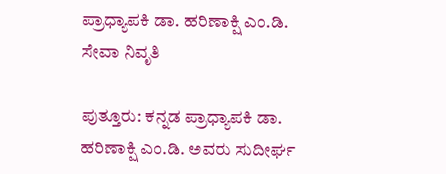ಪ್ರಾಧ್ಯಾಪಕಿ ಡಾ. ಹರಿಣಾಕ್ಷಿ ಎಂ.ಡಿ. ಸೇವಾ ನಿವೃತಿ

ಪುತ್ತೂರು: ಕನ್ನಡ ಪ್ರಾಧ್ಯಾಪಕಿ ಡಾ. ಹರಿಣಾಕ್ಷಿ ಎಂ.ಡಿ. ಅವರು ಸುದೀರ್ಘ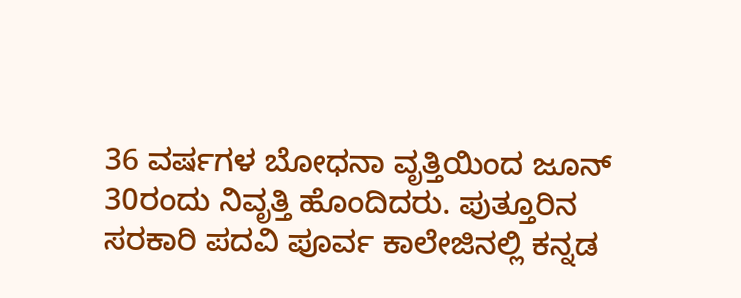36 ವರ್ಷಗಳ ಬೋಧನಾ ವೃತ್ತಿಯಿಂದ ಜೂನ್ 30ರಂದು ನಿವೃತ್ತಿ ಹೊಂದಿದರು. ಪುತ್ತೂರಿನ ಸರಕಾರಿ ಪದವಿ ಪೂರ್ವ ಕಾಲೇಜಿನಲ್ಲಿ ಕನ್ನಡ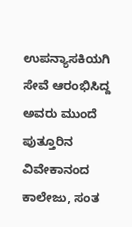ಉಪನ್ಯಾಸಕಿಯಗಿ ಸೇವೆ ಆರಂಭಿಸಿದ್ದ ಅವರು ಮುಂದೆ ಪುತ್ತೂರಿನ ವಿವೇಕಾನಂದ ಕಾಲೇಜು, ಸಂತ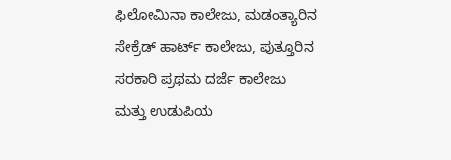ಫಿಲೋಮಿನಾ ಕಾಲೇಜು, ಮಡಂತ್ಯಾರಿನ ಸೇಕ್ರೆಡ್ ಹಾರ್ಟ್ ಕಾಲೇಜು, ಪುತ್ತೂರಿನ ಸರಕಾರಿ ಪ್ರಥಮ ದರ್ಜೆ ಕಾಲೇಜು ಮತ್ತು ಉಡುಪಿಯ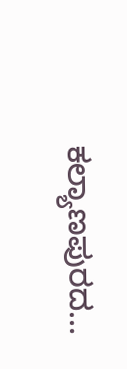ಕಲ್ಯಾಣಪುರದ…